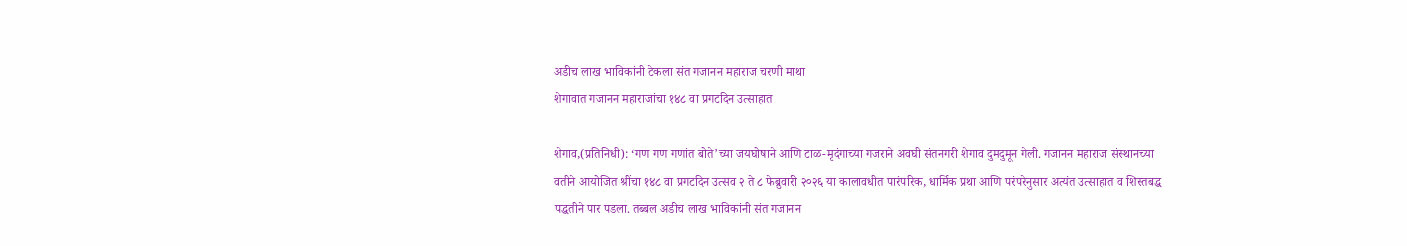अडीच लाख भाविकांनी टेकला संत गजानन महाराज चरणी माथा
शेगावात गजानन महाराजांचा १४८ वा प्रगटदिन उत्साहात

शेगाव,(प्रतिनिधी): ‘गण गण गणांत बोते’च्या जयघोषाने आणि टाळ-मृदंगाच्या गजराने अवघी संतनगरी शेगाव दुमदुमून गेली. गजानन महाराज संस्थानच्या वतीने आयोजित श्रींचा १४८ वा प्रगटदिन उत्सव २ ते ८ फेब्रुवारी २०२६ या कालावधीत पारंपरिक, धार्मिक प्रथा आणि परंपरेनुसार अत्यंत उत्साहात व शिस्तबद्ध पद्धतीने पार पडला. तब्बल अडीच लाख भाविकांनी संत गजानन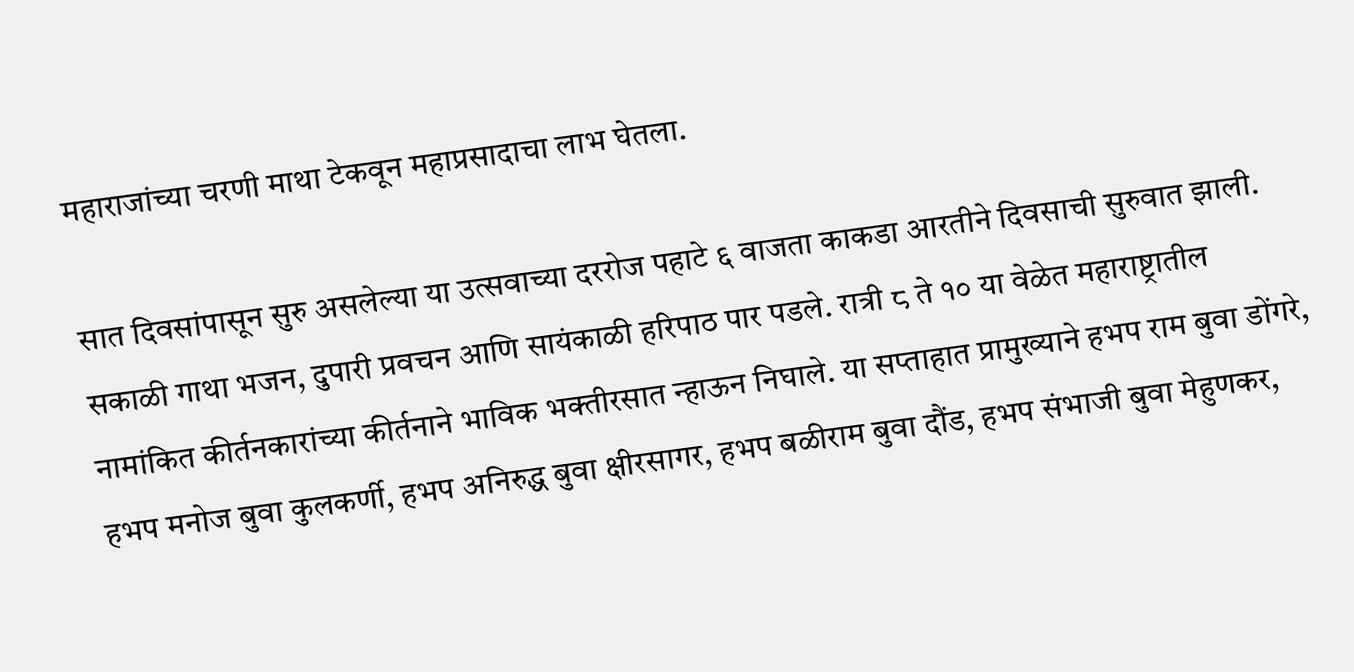महाराजांच्या चरणी माथा टेकवून महाप्रसादाचा लाभ घेतला.

सात दिवसांपासून सुरु असलेल्या या उत्सवाच्या दररोज पहाटे ६ वाजता काकडा आरतीने दिवसाची सुरुवात झाली. सकाळी गाथा भजन, दुपारी प्रवचन आणि सायंकाळी हरिपाठ पार पडले. रात्री ८ ते १० या वेळेत महाराष्ट्रातील नामांकित कीर्तनकारांच्या कीर्तनाने भाविक भक्तीरसात न्हाऊन निघाले. या सप्ताहात प्रामुख्याने हभप राम बुवा डोंगरे, हभप मनोज बुवा कुलकर्णी, हभप अनिरुद्ध बुवा क्षीरसागर, हभप बळीराम बुवा दौंड, हभप संभाजी बुवा मेहुणकर,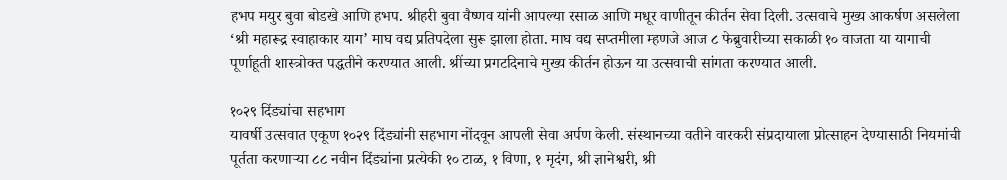हभप मयुर बुवा बोडखे आणि हभप. श्रीहरी बुवा वैष्णव यांनी आपल्या रसाळ आणि मधूर वाणीतून कीर्तन सेवा दिली. उत्सवाचे मुख्य आकर्षण असलेला ‘श्री महारूद्र स्वाहाकार याग’ माघ वद्य प्रतिपदेला सुरू झाला होता. माघ वद्य सप्तमीला म्हणजे आज ८ फेब्रुवारीच्या सकाळी १० वाजता या यागाची पूर्णाहूती शास्त्रोक्त पद्धतीने करण्यात आली. श्रींच्या प्रगटदिनाचे मुख्य कीर्तन होऊन या उत्सवाची सांगता करण्यात आली.

१०२९ दिंड्यांचा सहभाग
यावर्षी उत्सवात एकूण १०२९ दिंड्यांनी सहभाग नोंदवून आपली सेवा अर्पण केली. संस्थानच्या वतीने वारकरी संप्रदायाला प्रोत्साहन देण्यासाठी नियमांची पूर्तता करणाऱ्या ८८ नवीन दिंड्यांना प्रत्येकी १० टाळ, १ विणा, १ मृदंग, श्री ज्ञानेश्वरी, श्री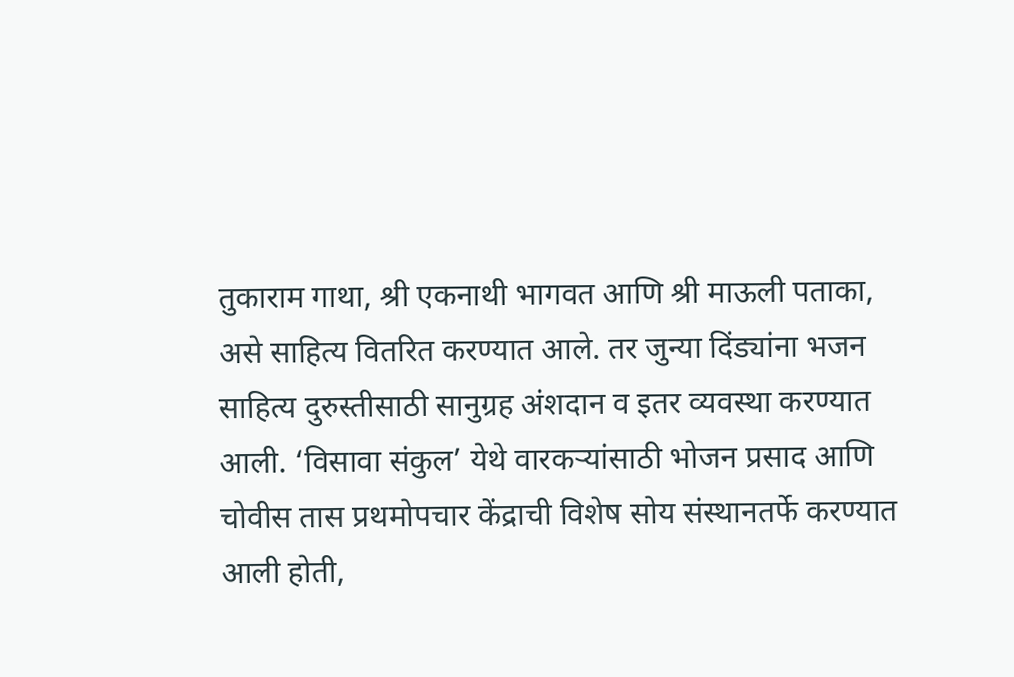तुकाराम गाथा, श्री एकनाथी भागवत आणि श्री माऊली पताका, असे साहित्य वितरित करण्यात आले. तर जुन्या दिंड्यांना भजन साहित्य दुरुस्तीसाठी सानुग्रह अंशदान व इतर व्यवस्था करण्यात आली. ‘विसावा संकुल’ येथे वारकऱ्यांसाठी भोजन प्रसाद आणि चोवीस तास प्रथमोपचार केंद्राची विशेष सोय संस्थानतर्फे करण्यात आली होती,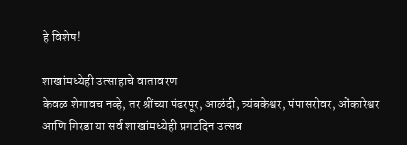हे विशेष!

शाखांमध्येही उत्साहाचे वातावरण
केवळ शेगावच नव्हे, तर श्रींच्या पंढरपूर, आळंदी, त्र्यंबकेश्वर, पंपासरोवर, ओंकारेश्वर आणि गिरडा या सर्व शाखांमध्येही प्रगटदिन उत्सव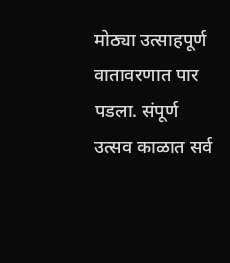मोठ्या उत्साहपूर्ण वातावरणात पार पडला. संपूर्ण उत्सव काळात सर्व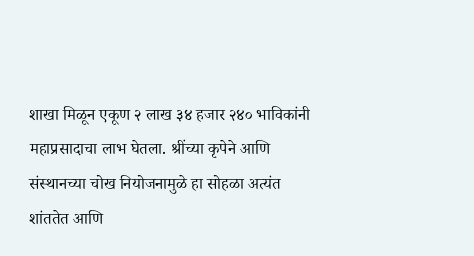शाखा मिळून एकूण २ लाख ३४ हजार २४० भाविकांनी महाप्रसादाचा लाभ घेतला. श्रींच्या कृपेने आणि संस्थानच्या चोख नियोजनामुळे हा सोहळा अत्यंत शांततेत आणि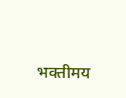भक्तीमय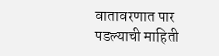वातावरणात पार पडल्याची माहिती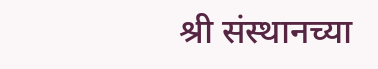श्री संस्थानच्या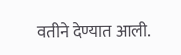वतीने देण्यात आली.